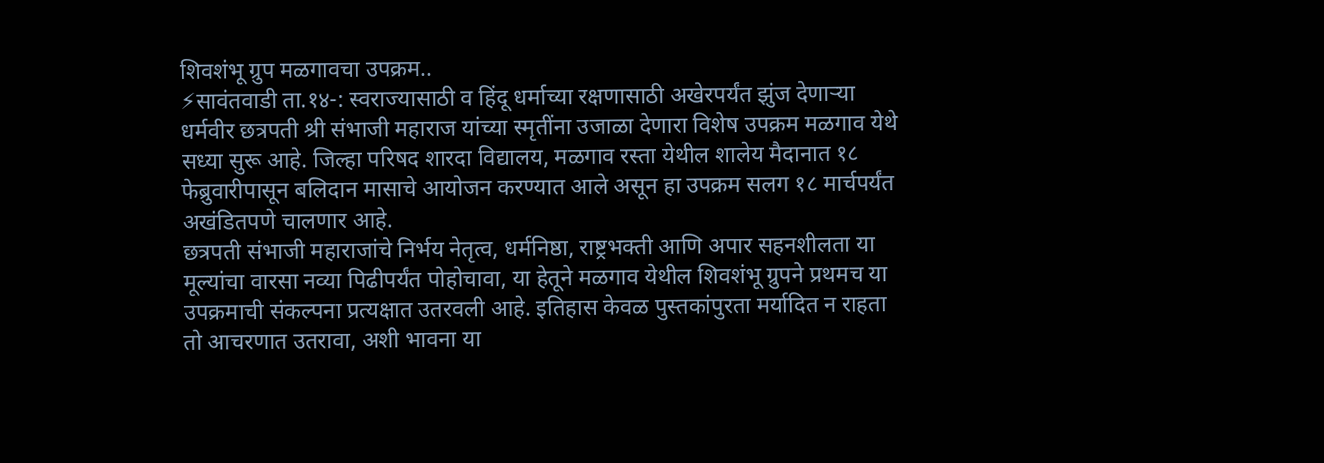शिवशंभू ग्रुप मळगावचा उपक्रम..
⚡सावंतवाडी ता.१४-: स्वराज्यासाठी व हिंदू धर्माच्या रक्षणासाठी अखेरपर्यंत झुंज देणाऱ्या धर्मवीर छत्रपती श्री संभाजी महाराज यांच्या स्मृतींना उजाळा देणारा विशेष उपक्रम मळगाव येथे सध्या सुरू आहे. जिल्हा परिषद शारदा विद्यालय, मळगाव रस्ता येथील शालेय मैदानात १८ फेब्रुवारीपासून बलिदान मासाचे आयोजन करण्यात आले असून हा उपक्रम सलग १८ मार्चपर्यंत अखंडितपणे चालणार आहे.
छत्रपती संभाजी महाराजांचे निर्भय नेतृत्व, धर्मनिष्ठा, राष्ट्रभक्ती आणि अपार सहनशीलता या मूल्यांचा वारसा नव्या पिढीपर्यंत पोहोचावा, या हेतूने मळगाव येथील शिवशंभू ग्रुपने प्रथमच या उपक्रमाची संकल्पना प्रत्यक्षात उतरवली आहे. इतिहास केवळ पुस्तकांपुरता मर्यादित न राहता तो आचरणात उतरावा, अशी भावना या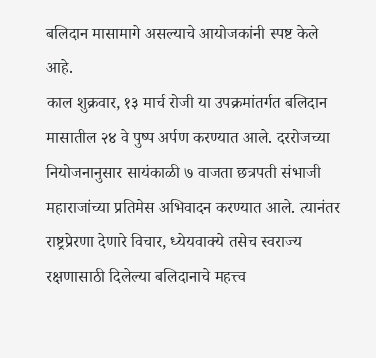बलिदान मासामागे असल्याचे आयोजकांनी स्पष्ट केले आहे.
काल शुक्रवार, १३ मार्च रोजी या उपक्रमांतर्गत बलिदान मासातील २४ वे पुष्प अर्पण करण्यात आले. दररोजच्या नियोजनानुसार सायंकाळी ७ वाजता छत्रपती संभाजी महाराजांच्या प्रतिमेस अभिवादन करण्यात आले. त्यानंतर राष्ट्रप्रेरणा देणारे विचार, ध्येयवाक्ये तसेच स्वराज्य रक्षणासाठी दिलेल्या बलिदानाचे महत्त्व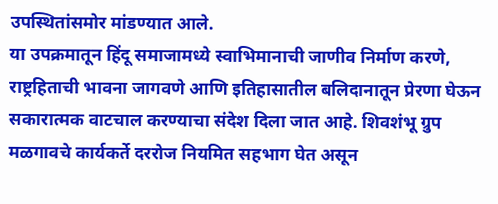उपस्थितांसमोर मांडण्यात आले.
या उपक्रमातून हिंदू समाजामध्ये स्वाभिमानाची जाणीव निर्माण करणे, राष्ट्रहिताची भावना जागवणे आणि इतिहासातील बलिदानातून प्रेरणा घेऊन सकारात्मक वाटचाल करण्याचा संदेश दिला जात आहे. शिवशंभू ग्रुप मळगावचे कार्यकर्ते दररोज नियमित सहभाग घेत असून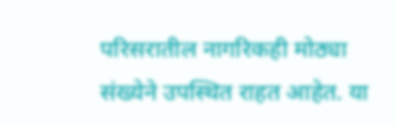परिसरातील नागरिकही मोठ्या संख्येने उपस्थित राहत आहेत. या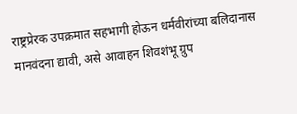राष्ट्रप्रेरक उपक्रमात सहभागी होऊन धर्मवीरांच्या बलिदानास मानवंदना द्यावी, असे आवाहन शिवशंभू ग्रुप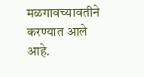मळगावच्यावतीने करण्यात आले आहे.